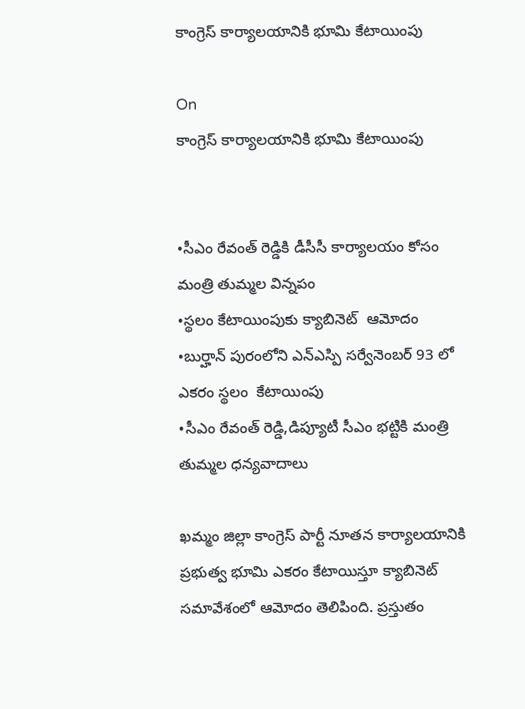కాంగ్రెస్ కార్యాలయానికి భూమి కేటాయింపు

On
కాంగ్రెస్ కార్యాలయానికి భూమి కేటాయింపు


•సీఎం రేవంత్ రెడ్డికి డీసీసీ కార్యాలయం కోసం మంత్రి తుమ్మల విన్నపం
•స్థలం కేటాయింపుకు క్యాబినెట్  ఆమోదం
•బుర్హాన్ పురంలోని ఎన్ఎస్పి సర్వేనెంబర్ 93 లో ఎకరం స్థలం  కేటాయింపు
•సీఎం రేవంత్ రెడ్డి,డిప్యూటీ సీఎం భట్టికి మంత్రి తుమ్మల ధన్యవాదాలు

ఖమ్మం జిల్లా కాంగ్రెస్ పార్టీ నూతన కార్యాలయానికి ప్రభుత్వ భూమి ఎకరం కేటాయిస్తూ క్యాబినెట్ సమావేశంలో ఆమోదం తెలిపింది. ప్రస్తుతం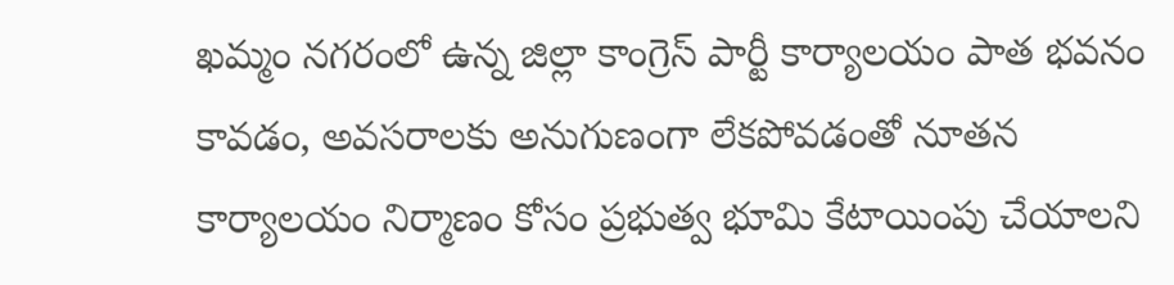ఖమ్మం నగరంలో ఉన్న జిల్లా కాంగ్రెస్ పార్టీ కార్యాలయం పాత భవనం కావడం, అవసరాలకు అనుగుణంగా లేకపోవడంతో నూతన కార్యాలయం నిర్మాణం కోసం ప్రభుత్వ భూమి కేటాయింపు చేయాలని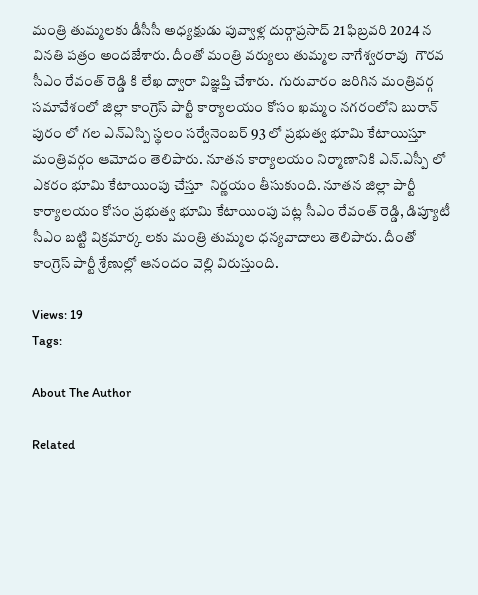మంత్రి తుమ్మలకు డీసీసీ అధ్యక్షుడు పువ్వాళ్ల దుర్గాప్రసాద్ 21 ఫిబ్రవరి 2024 న వినతి పత్రం అందజేశారు. దీంతో మంత్రి వర్యులు తుమ్మల నాగేశ్వరరావు  గౌరవ సీఎం రేవంత్ రెడ్డి కి లేఖ ద్వారా విజ్ఞప్తి చేశారు.  గురువారం జరిగిన మంత్రివర్గ సమావేశంలో జిల్లా కాంగ్రెస్ పార్టీ కార్యాలయం కోసం ఖమ్మం నగరంలోని బురాన్ పురం లో గల ఎన్ఎస్పి స్థలం సర్వేనెంబర్ 93 లో ప్రభుత్వ భూమి కేటాయిస్తూ మంత్రివర్గం ఆమోదం తెలిపారు. నూతన కార్యాలయం నిర్మాణానికి ఎన్.ఎస్పీ లో ఎకరం భూమి కేటాయింపు చేస్తూ  నిర్ణయం తీసుకుంది. నూతన జిల్లా పార్టీ కార్యాలయం కోసం ప్రభుత్వ భూమి కేటాయింపు పట్ల సీఎం రేవంత్ రెడ్డి, డిప్యూటీ సీఎం బట్టి విక్రమార్క లకు మంత్రి తుమ్మల ధన్యవాదాలు తెలిపారు. దీంతో కాంగ్రెస్ పార్టీ శ్రేణుల్లో ఆనందం వెల్లి విరుస్తుంది.

Views: 19
Tags:

About The Author

Related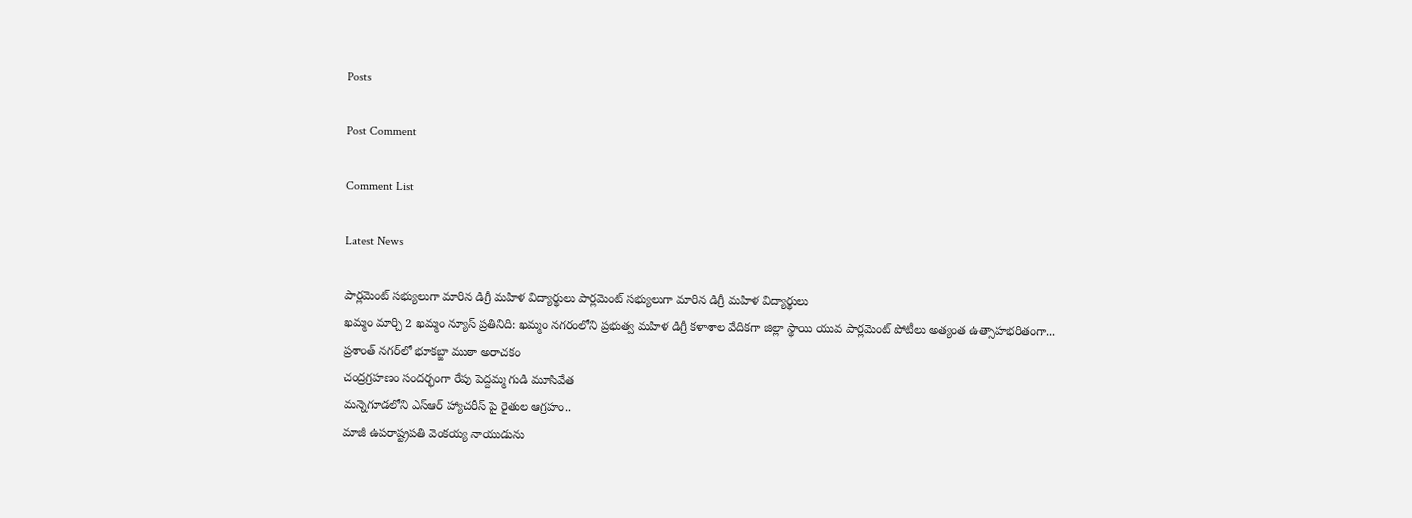Posts

Post Comment

Comment List

Latest News

పార్లమెంట్ సభ్యులుగా మారిన డిగ్రీ మహిళ విద్యార్థులు పార్లమెంట్ సభ్యులుగా మారిన డిగ్రీ మహిళ విద్యార్థులు
ఖమ్మం మార్చి 2 ఖమ్మం న్యూస్ ప్రతినిది: ఖమ్మం నగరంలోని ప్రభుత్వ మహిళ డిగ్రీ కళాశాల వేదికగా జిల్లా స్థాయి యువ పార్లమెంట్ పోటీలు అత్యంత ఉత్సాహభరితంగా...
ప్రశాంత్ నగర్‌లో భూకబ్జా ముఠా అరాచకం
చంద్రగ్రహణం సందర్భంగా రేపు పెద్దమ్మ గుడి మూసివేత
మన్నెగూడలోని ఎస్ఆర్ హ్యాచరీస్ పై రైతుల ఆగ్రహం..
మాజీ ఉపరాష్ట్రపతి వెంకయ్య నాయుడును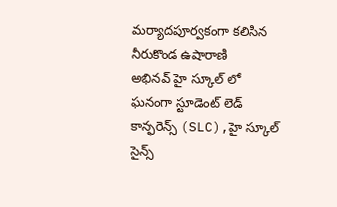మర్యాదపూర్వకంగా కలిసిన నీరుకొండ ఉషారాణి
అభినవ్ హై స్కూల్ లో ఘనంగా స్టూడెంట్ లెడ్ కాన్ఫరెన్స్ (SLC),హై స్కూల్ సైన్స్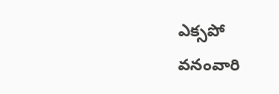ఎక్సపో
వనంవారి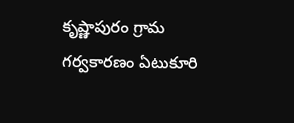కృష్ణాపురం గ్రామ గర్వకారణం ఏటుకూరి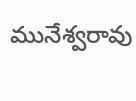మునేశ్వరావు